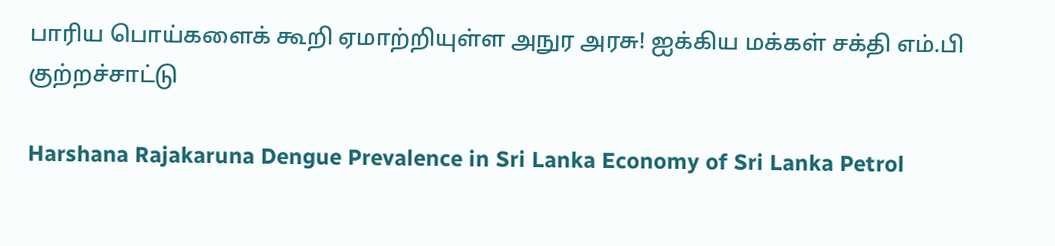பாரிய பொய்களைக் கூறி ஏமாற்றியுள்ள அநுர அரசு! ஐக்கிய மக்கள் சக்தி எம்.பி குற்றச்சாட்டு

Harshana Rajakaruna Dengue Prevalence in Sri Lanka Economy of Sri Lanka Petrol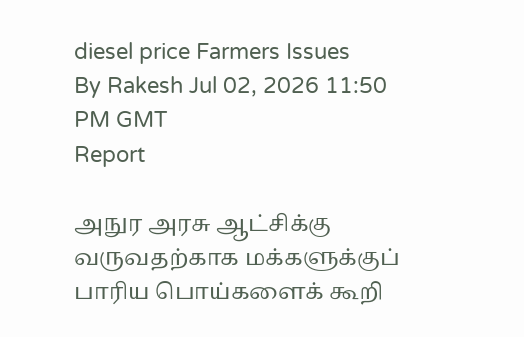diesel price Farmers Issues
By Rakesh Jul 02, 2026 11:50 PM GMT
Report

அநுர அரசு ஆட்சிக்கு வருவதற்காக மக்களுக்குப் பாரிய பொய்களைக் கூறி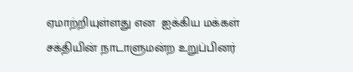ஏமாற்றியுள்ளது என  ஐக்கிய மக்கள் சக்தியின் நாடாளுமன்ற உறுப்பினர்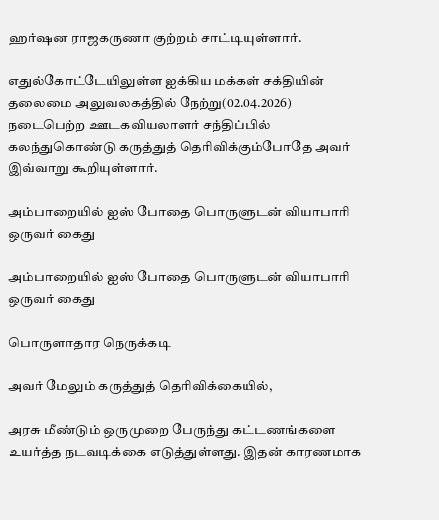ஹர்ஷன ராஜகருணா குற்றம் சாட்டியுள்ளார்.

எதுல்கோட்டேயிலுள்ள ஐக்கிய மக்கள் சக்தியின் தலைமை அலுவலகத்தில் நேற்று(02.04.2026) நடைபெற்ற ஊடகவியலாளர் சந்திப்பில் கலந்துகொண்டு கருத்துத் தெரிவிக்கும்போதே அவர் இவ்வாறு கூறியுள்ளார்.

அம்பாறையில் ஐஸ் போதை பொருளுடன் வியாபாரி ஒருவர் கைது

அம்பாறையில் ஐஸ் போதை பொருளுடன் வியாபாரி ஒருவர் கைது

பொருளாதார நெருக்கடி

அவர் மேலும் கருத்துத் தெரிவிக்கையில்,

அரசு மீண்டும் ஒருமுறை பேருந்து கட்டணங்களை உயர்த்த நடவடிக்கை எடுத்துள்ளது. இதன் காரணமாக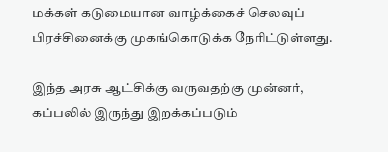மக்கள் கடுமையான வாழ்க்கைச் செலவுப் பிரச்சினைக்கு முகங்கொடுக்க நேரிட்டுள்ளது.

இந்த அரசு ஆட்சிக்கு வருவதற்கு முன்னர், கப்பலில் இருந்து இறக்கப்படும்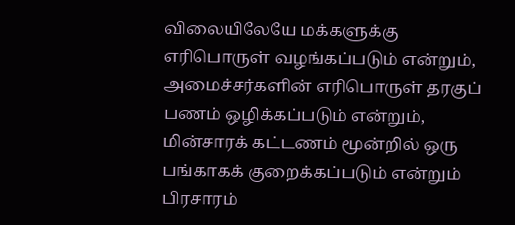விலையிலேயே மக்களுக்கு எரிபொருள் வழங்கப்படும் என்றும், அமைச்சர்களின் எரிபொருள் தரகுப் பணம் ஒழிக்கப்படும் என்றும், மின்சாரக் கட்டணம் மூன்றில் ஒரு பங்காகக் குறைக்கப்படும் என்றும் பிரசாரம்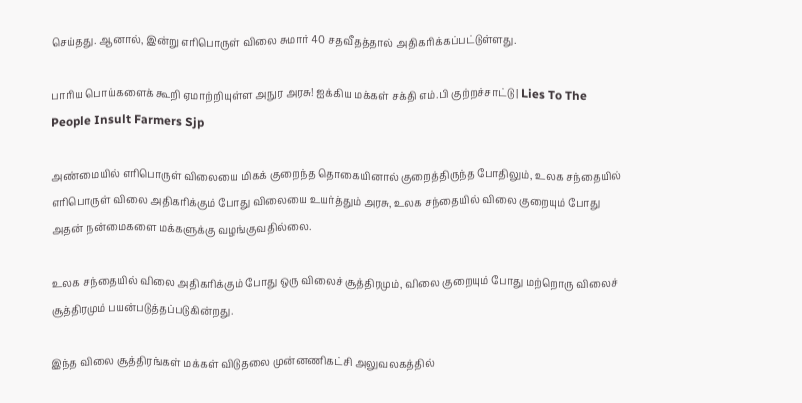செய்தது. ஆனால், இன்று எரிபொருள் விலை சுமார் 40 சதவீதத்தால் அதிகரிக்கப்பட்டுள்ளது.

பாரிய பொய்களைக் கூறி ஏமாற்றியுள்ள அநுர அரசு! ஐக்கிய மக்கள் சக்தி எம்.பி குற்றச்சாட்டு | Lies To The People Insult Farmers Sjp

அண்மையில் எரிபொருள் விலையை மிகக் குறைந்த தொகையினால் குறைத்திருந்த போதிலும், உலக சந்தையில் எரிபொருள் விலை அதிகரிக்கும் போது விலையை உயர்த்தும் அரசு, உலக சந்தையில் விலை குறையும் போது அதன் நன்மைகளை மக்களுக்கு வழங்குவதில்லை.

உலக சந்தையில் விலை அதிகரிக்கும் போது ஒரு விலைச் சூத்திரமும், விலை குறையும் போது மற்றொரு விலைச் சூத்திரமும் பயன்படுத்தப்படுகின்றது.

இந்த விலை சூத்திரங்கள் மக்கள் விடுதலை முன்னணிகட்சி அலுவலகத்தில்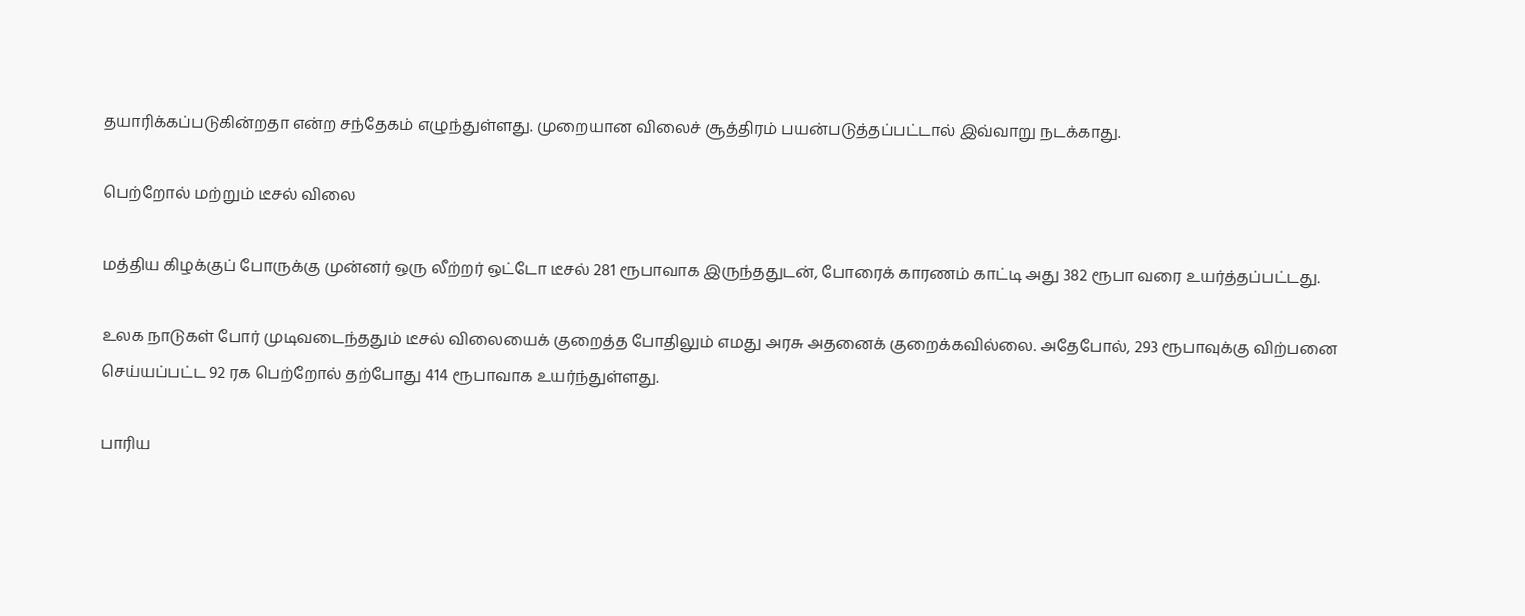தயாரிக்கப்படுகின்றதா என்ற சந்தேகம் எழுந்துள்ளது. முறையான விலைச் சூத்திரம் பயன்படுத்தப்பட்டால் இவ்வாறு நடக்காது.

பெற்றோல் மற்றும் டீசல் விலை

மத்திய கிழக்குப் போருக்கு முன்னர் ஒரு லீற்றர் ஒட்டோ டீசல் 281 ரூபாவாக இருந்ததுடன், போரைக் காரணம் காட்டி அது 382 ரூபா வரை உயர்த்தப்பட்டது.

உலக நாடுகள் போர் முடிவடைந்ததும் டீசல் விலையைக் குறைத்த போதிலும் எமது அரசு அதனைக் குறைக்கவில்லை. அதேபோல், 293 ரூபாவுக்கு விற்பனை செய்யப்பட்ட 92 ரக பெற்றோல் தற்போது 414 ரூபாவாக உயர்ந்துள்ளது.

பாரிய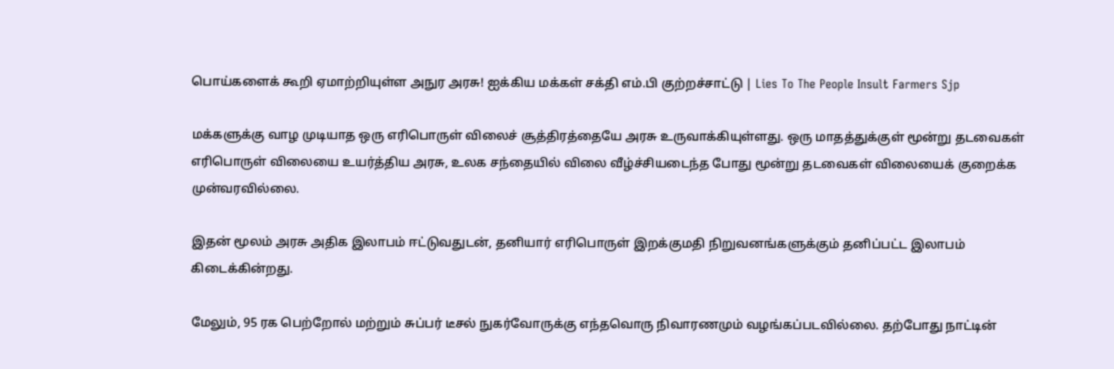பொய்களைக் கூறி ஏமாற்றியுள்ள அநுர அரசு! ஐக்கிய மக்கள் சக்தி எம்.பி குற்றச்சாட்டு | Lies To The People Insult Farmers Sjp

மக்களுக்கு வாழ முடியாத ஒரு எரிபொருள் விலைச் சூத்திரத்தையே அரசு உருவாக்கியுள்ளது. ஒரு மாதத்துக்குள் மூன்று தடவைகள் எரிபொருள் விலையை உயர்த்திய அரசு, உலக சந்தையில் விலை வீழ்ச்சியடைந்த போது மூன்று தடவைகள் விலையைக் குறைக்க முன்வரவில்லை.

இதன் மூலம் அரசு அதிக இலாபம் ஈட்டுவதுடன், தனியார் எரிபொருள் இறக்குமதி நிறுவனங்களுக்கும் தனிப்பட்ட இலாபம் கிடைக்கின்றது.

மேலும், 95 ரக பெற்றோல் மற்றும் சுப்பர் டீசல் நுகர்வோருக்கு எந்தவொரு நிவாரணமும் வழங்கப்படவில்லை. தற்போது நாட்டின்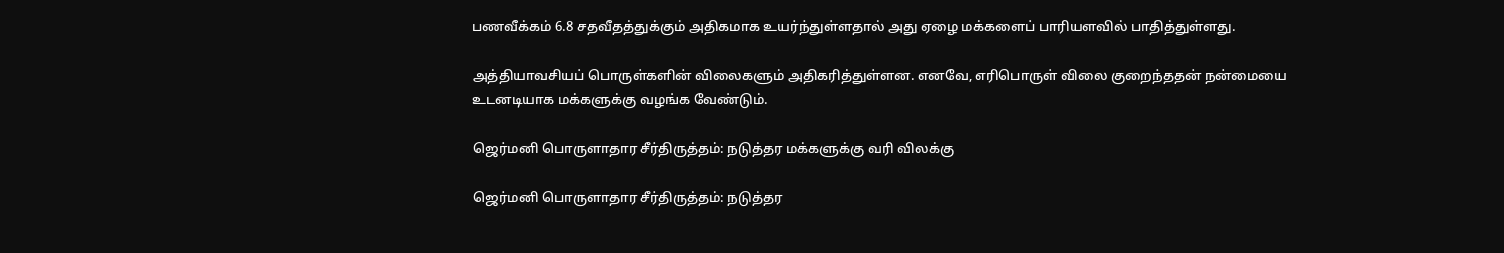பணவீக்கம் 6.8 சதவீதத்துக்கும் அதிகமாக உயர்ந்துள்ளதால் அது ஏழை மக்களைப் பாரியளவில் பாதித்துள்ளது.

அத்தியாவசியப் பொருள்களின் விலைகளும் அதிகரித்துள்ளன. எனவே, எரிபொருள் விலை குறைந்ததன் நன்மையை உடனடியாக மக்களுக்கு வழங்க வேண்டும்.

ஜெர்மனி பொருளாதார சீர்திருத்தம்: நடுத்தர மக்களுக்கு வரி விலக்கு

ஜெர்மனி பொருளாதார சீர்திருத்தம்: நடுத்தர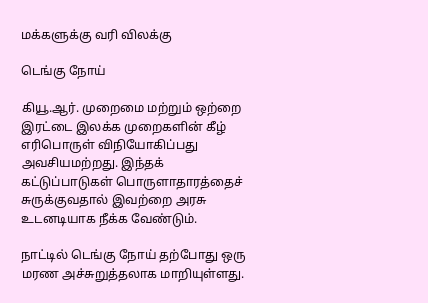மக்களுக்கு வரி விலக்கு

டெங்கு நோய்

கியூ.ஆர். முறைமை மற்றும் ஒற்றை இரட்டை இலக்க முறைகளின் கீழ் எரிபொருள் விநியோகிப்பது அவசியமற்றது. இந்தக் கட்டுப்பாடுகள் பொருளாதாரத்தைச் சுருக்குவதால் இவற்றை அரசு உடனடியாக நீக்க வேண்டும்.

நாட்டில் டெங்கு நோய் தற்போது ஒரு மரண அச்சுறுத்தலாக மாறியுள்ளது.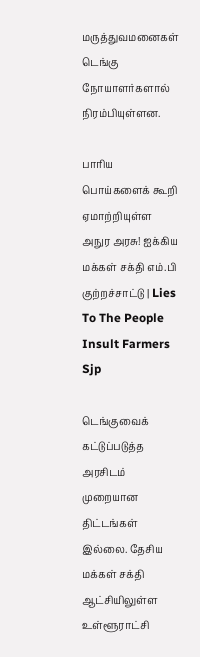மருத்துவமனைகள் டெங்கு நோயாளர்களால் நிரம்பியுள்ளன.

பாரிய பொய்களைக் கூறி ஏமாற்றியுள்ள அநுர அரசு! ஐக்கிய மக்கள் சக்தி எம்.பி குற்றச்சாட்டு | Lies To The People Insult Farmers Sjp

டெங்குவைக் கட்டுப்படுத்த அரசிடம் முறையான திட்டங்கள் இல்லை. தேசிய மக்கள் சக்தி ஆட்சியிலுள்ள உள்ளூராட்சி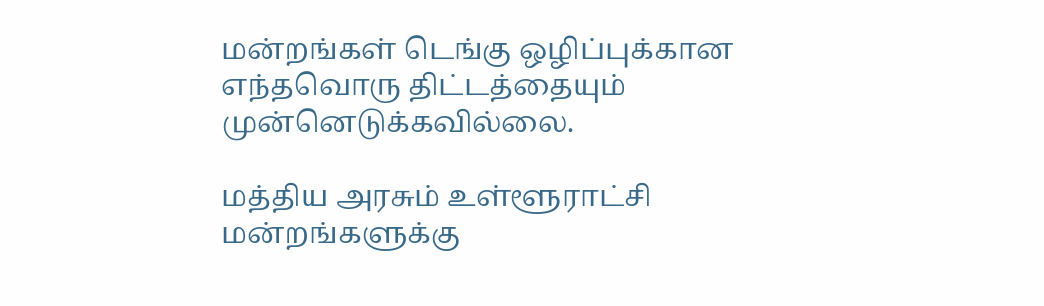மன்றங்கள் டெங்கு ஒழிப்புக்கான எந்தவொரு திட்டத்தையும் முன்னெடுக்கவில்லை.

மத்திய அரசும் உள்ளூராட்சி மன்றங்களுக்கு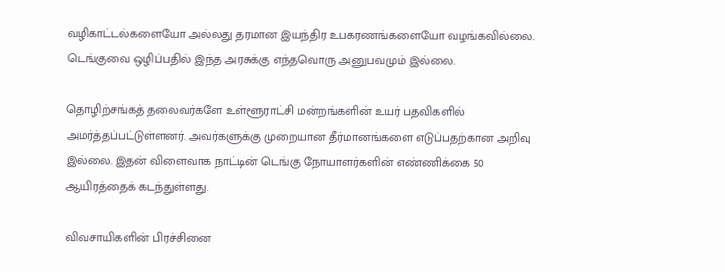வழிகாட்டல்களையோ அல்லது தரமான இயந்திர உபகரணங்களையோ வழங்கவில்லை. டெங்குவை ஒழிப்பதில் இந்த அரசுக்கு எந்தவொரு அனுபவமும் இல்லை.

தொழிற்சங்கத் தலைவர்களே உள்ளூராட்சி மன்றங்களின் உயர் பதவிகளில் அமர்த்தப்பட்டுள்ளனர். அவர்களுக்கு முறையான தீர்மானங்களை எடுப்பதற்கான அறிவு இல்லை. இதன் விளைவாக நாட்டின் டெங்கு நோயாளர்களின் எண்ணிக்கை 50 ஆயிரத்தைக் கடந்துள்ளது.

விவசாயிகளின் பிரச்சினை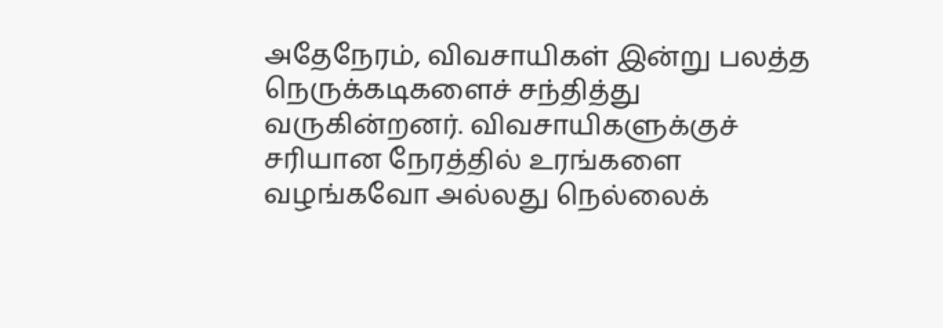அதேநேரம், விவசாயிகள் இன்று பலத்த நெருக்கடிகளைச் சந்தித்து வருகின்றனர். விவசாயிகளுக்குச் சரியான நேரத்தில் உரங்களை வழங்கவோ அல்லது நெல்லைக்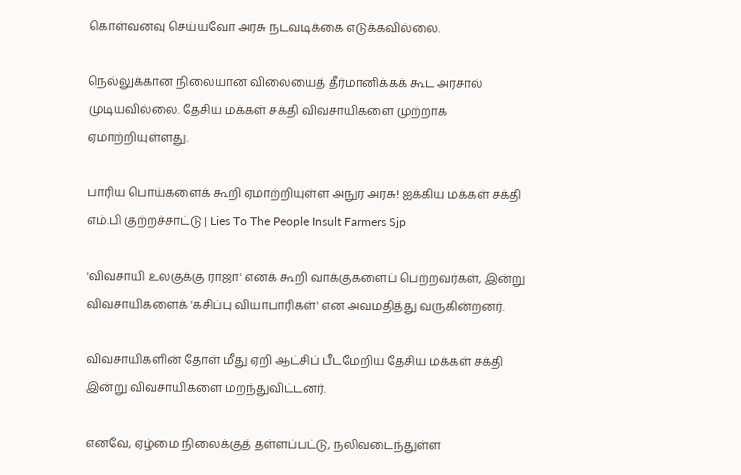கொள்வனவு செய்யவோ அரசு நடவடிக்கை எடுக்கவில்லை.

நெல்லுக்கான நிலையான விலையைத் தீர்மானிக்கக் கூட அரசால் முடியவில்லை. தேசிய மக்கள் சக்தி விவசாயிகளை முற்றாக ஏமாற்றியுள்ளது.

பாரிய பொய்களைக் கூறி ஏமாற்றியுள்ள அநுர அரசு! ஐக்கிய மக்கள் சக்தி எம்.பி குற்றச்சாட்டு | Lies To The People Insult Farmers Sjp

'விவசாயி உலகுக்கு ராஜா' எனக் கூறி வாக்குகளைப் பெற்றவர்கள், இன்று விவசாயிகளைக் 'கசிப்பு வியாபாரிகள்' என அவமதித்து வருகின்றனர்.

விவசாயிகளின் தோள் மீது ஏறி ஆட்சிப் பீடமேறிய தேசிய மக்கள் சக்தி இன்று விவசாயிகளை மறந்துவிட்டனர்.

எனவே, ஏழ்மை நிலைக்குத் தள்ளப்பட்டு, நலிவடைந்துள்ள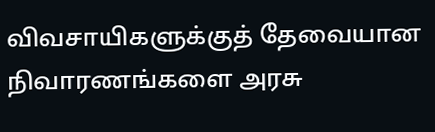விவசாயிகளுக்குத் தேவையான நிவாரணங்களை அரசு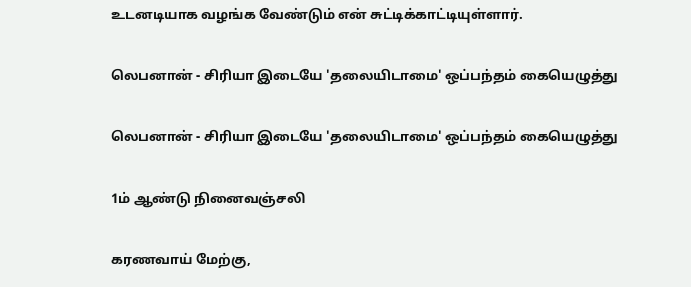உடனடியாக வழங்க வேண்டும் என் சுட்டிக்காட்டியுள்ளார்.

லெபனான் - சிரியா இடையே 'தலையிடாமை' ஒப்பந்தம் கையெழுத்து

லெபனான் - சிரியா இடையே 'தலையிடாமை' ஒப்பந்தம் கையெழுத்து

1ம் ஆண்டு நினைவஞ்சலி

கரணவாய் மேற்கு,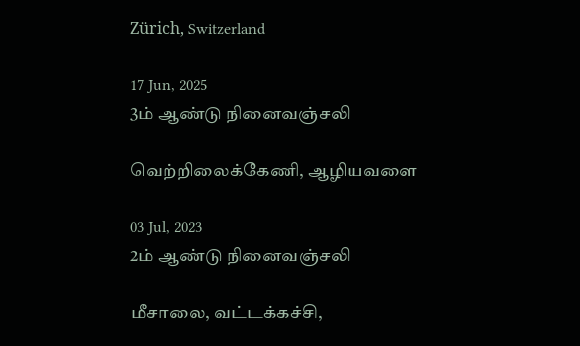Zürich, Switzerland

17 Jun, 2025
3ம் ஆண்டு நினைவஞ்சலி

வெற்றிலைக்கேணி, ஆழியவளை

03 Jul, 2023
2ம் ஆண்டு நினைவஞ்சலி

மீசாலை, வட்டக்கச்சி,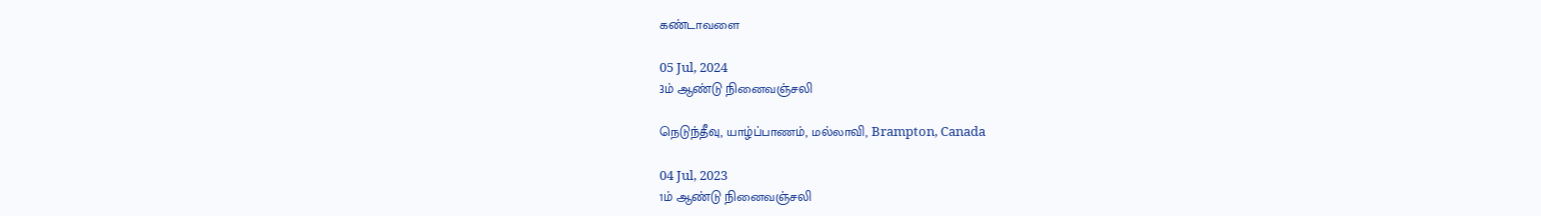கண்டாவளை

05 Jul, 2024
3ம் ஆண்டு நினைவஞ்சலி

நெடுந்தீவு, யாழ்ப்பாணம், மல்லாவி, Brampton, Canada

04 Jul, 2023
1ம் ஆண்டு நினைவஞ்சலி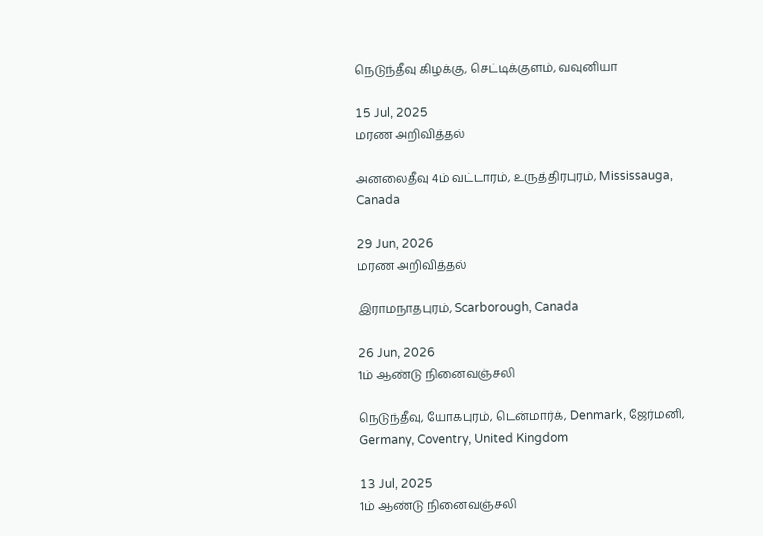நெடுந்தீவு கிழக்கு, செட்டிக்குளம், வவுனியா

15 Jul, 2025
மரண அறிவித்தல்

அனலைதீவு 4ம் வட்டாரம், உருத்திரபுரம், Mississauga, Canada

29 Jun, 2026
மரண அறிவித்தல்

இராமநாதபுரம், Scarborough, Canada

26 Jun, 2026
1ம் ஆண்டு நினைவஞ்சலி

நெடுந்தீவு, யோகபுரம், டென்மார்க், Denmark, ஜேர்மனி, Germany, Coventry, United Kingdom

13 Jul, 2025
1ம் ஆண்டு நினைவஞ்சலி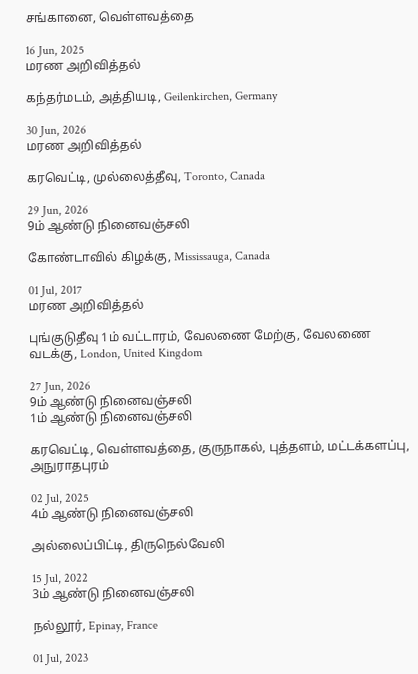சங்கானை, வெள்ளவத்தை

16 Jun, 2025
மரண அறிவித்தல்

கந்தர்மடம், அத்தியடி, Geilenkirchen, Germany

30 Jun, 2026
மரண அறிவித்தல்

கரவெட்டி, முல்லைத்தீவு, Toronto, Canada

29 Jun, 2026
9ம் ஆண்டு நினைவஞ்சலி

கோண்டாவில் கிழக்கு, Mississauga, Canada

01 Jul, 2017
மரண அறிவித்தல்

புங்குடுதீவு 1ம் வட்டாரம், வேலணை மேற்கு, வேலணை வடக்கு, London, United Kingdom

27 Jun, 2026
9ம் ஆண்டு நினைவஞ்சலி
1ம் ஆண்டு நினைவஞ்சலி

கரவெட்டி, வெள்ளவத்தை, குருநாகல், புத்தளம், மட்டக்களப்பு, அநுராதபுரம்

02 Jul, 2025
4ம் ஆண்டு நினைவஞ்சலி

அல்லைப்பிட்டி, திருநெல்வேலி

15 Jul, 2022
3ம் ஆண்டு நினைவஞ்சலி

நல்லூர், Epinay, France

01 Jul, 2023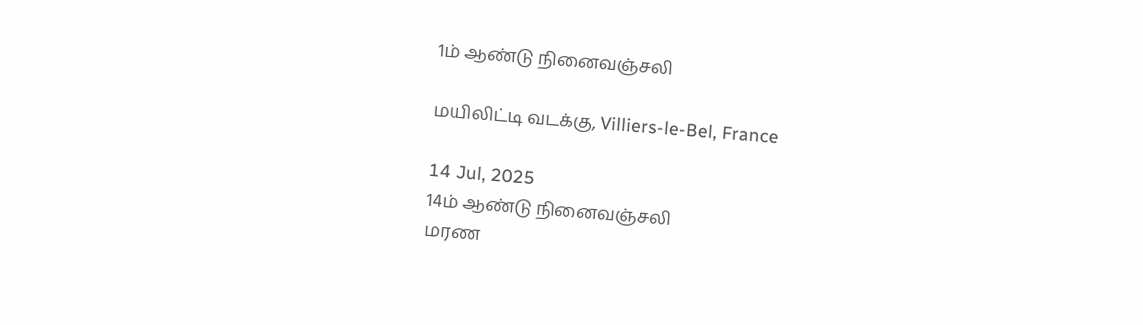1ம் ஆண்டு நினைவஞ்சலி

மயிலிட்டி வடக்கு, Villiers-le-Bel, France

14 Jul, 2025
14ம் ஆண்டு நினைவஞ்சலி
மரண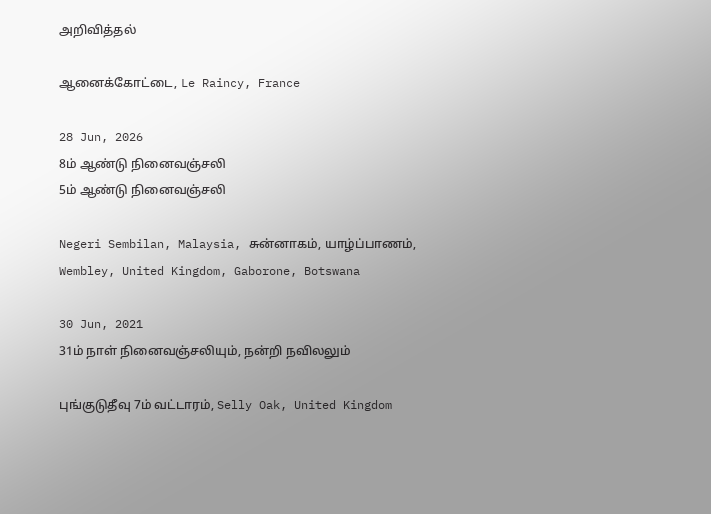அறிவித்தல்

ஆனைக்கோட்டை, Le Raincy, France

28 Jun, 2026
8ம் ஆண்டு நினைவஞ்சலி
5ம் ஆண்டு நினைவஞ்சலி

Negeri Sembilan, Malaysia, சுன்னாகம், யாழ்ப்பாணம், Wembley, United Kingdom, Gaborone, Botswana

30 Jun, 2021
31ம் நாள் நினைவஞ்சலியும், நன்றி நவிலலும்

புங்குடுதீவு 7ம் வட்டாரம், Selly Oak, United Kingdom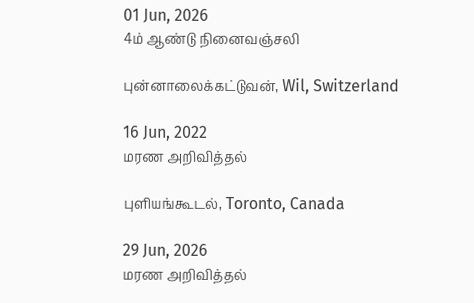01 Jun, 2026
4ம் ஆண்டு நினைவஞ்சலி

புன்னாலைக்கட்டுவன், Wil, Switzerland

16 Jun, 2022
மரண அறிவித்தல்

புளியங்கூடல், Toronto, Canada

29 Jun, 2026
மரண அறிவித்தல்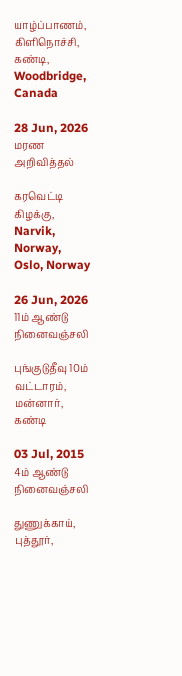யாழ்ப்பாணம், கிளிநொச்சி, கண்டி, Woodbridge, Canada

28 Jun, 2026
மரண அறிவித்தல்

கரவெட்டி கிழக்கு, Narvik, Norway, Oslo, Norway

26 Jun, 2026
11ம் ஆண்டு நினைவஞ்சலி

புங்குடுதீவு 10ம் வட்டாரம், மன்னார், கண்டி

03 Jul, 2015
4ம் ஆண்டு நினைவஞ்சலி

துணுக்காய், புத்தூர்,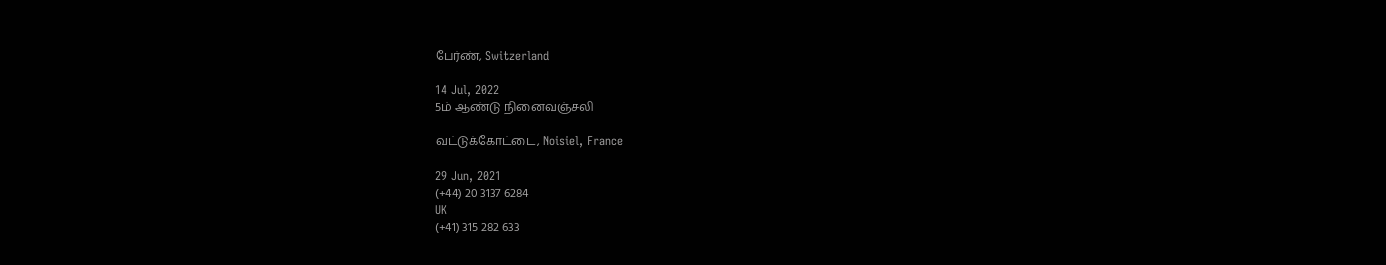பேர்ண், Switzerland

14 Jul, 2022
5ம் ஆண்டு நினைவஞ்சலி

வட்டுக்கோட்டை, Noisiel, France

29 Jun, 2021
(+44) 20 3137 6284
UK
(+41) 315 282 633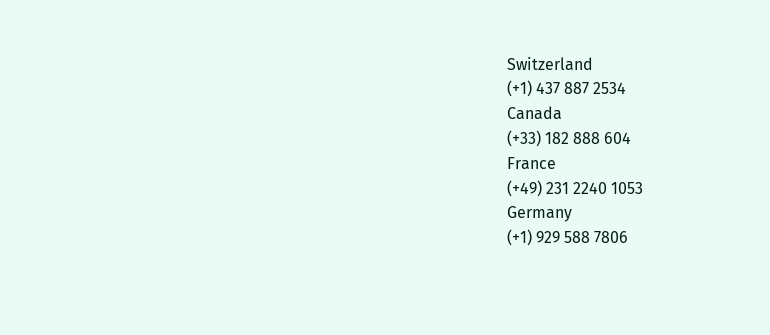Switzerland
(+1) 437 887 2534
Canada
(+33) 182 888 604
France
(+49) 231 2240 1053
Germany
(+1) 929 588 7806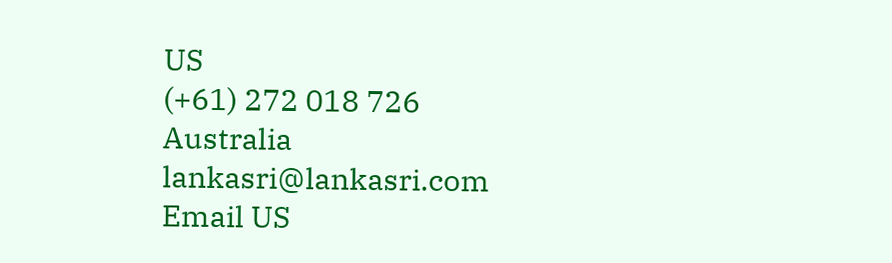US
(+61) 272 018 726
Australia
lankasri@lankasri.com
Email US